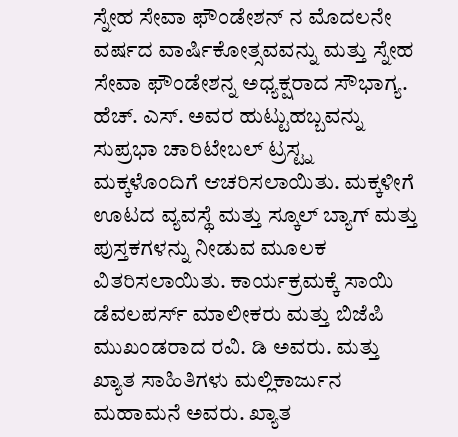ಸ್ನೇಹ ಸೇವಾ ಫೌಂಡೇಶನ್ ನ ಮೊದಲನೇ ವರ್ಷದ ವಾರ್ಷಿಕೋತ್ಸವವನ್ನು ಮತ್ತು ಸ್ನೇಹ ಸೇವಾ ಫೌಂಡೇಶನ್ನ ಅಧ್ಯಕ್ಷರಾದ ಸೌಭಾಗ್ಯ. ಹೆಚ್. ಎಸ್. ಅವರ ಹುಟ್ಟುಹಬ್ಬವನ್ನು ಸುಪ್ರಭಾ ಚಾರಿಟೇಬಲ್ ಟ್ರಸ್ಟ್ನ ಮಕ್ಕಳೊಂದಿಗೆ ಆಚರಿಸಲಾಯಿತು. ಮಕ್ಕಳೀಗೆ ಊಟದ ವ್ಯವಸ್ಥೆ ಮತ್ತು ಸ್ಕೂಲ್ ಬ್ಯಾಗ್ ಮತ್ತು ಪುಸ್ತಕಗಳನ್ನು ನೀಡುವ ಮೂಲಕ ವಿತರಿಸಲಾಯಿತು. ಕಾರ್ಯಕ್ರಮಕ್ಕೆ ಸಾಯಿ ಡೆವಲಪರ್ಸ್ ಮಾಲೀಕರು ಮತ್ತು ಬಿಜೆಪಿ ಮುಖಂಡರಾದ ರವಿ. ಡಿ ಅವರು. ಮತ್ತು ಖ್ಯಾತ ಸಾಹಿತಿಗಳು ಮಲ್ಲಿಕಾರ್ಜುನ ಮಹಾಮನೆ ಅವರು. ಖ್ಯಾತ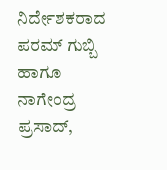ನಿರ್ದೇಶಕರಾದ ಪರಮ್ ಗುಬ್ಬಿ ಹಾಗೂ ನಾಗೇಂದ್ರ ಪ್ರಸಾದ್,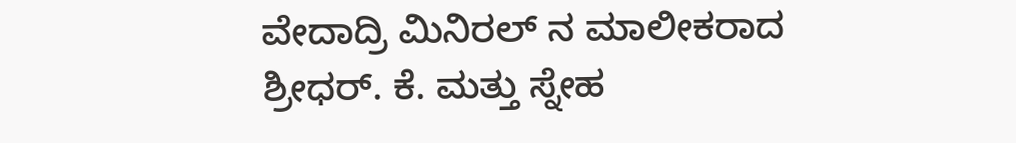ವೇದಾದ್ರಿ ಮಿನಿರಲ್ ನ ಮಾಲೀಕರಾದ ಶ್ರೀಧರ್. ಕೆ. ಮತ್ತು ಸ್ನೇಹ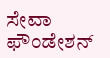ಸೇವಾ ಫೌಂಡೇಶನ್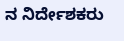ನ ನಿರ್ದೇಶಕರು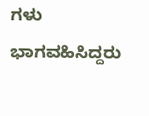ಗಳು ಭಾಗವಹಿಸಿದ್ದರು